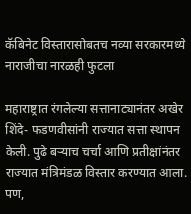कॅबिनेट विस्तारासोबतच नव्या सरकारमध्ये नाराजीचा नारळही फुटला

महाराष्ट्रात रंगलेल्या सत्तानाट्यानंतर अखेर शिंदे- फडणवीसांनी राज्यात सत्ता स्थापन केली. पुढे बऱ्याच चर्चा आणि प्रतीक्षांनंतर राज्यात मंत्रिमंडळ विस्तार करण्यात आला. पण,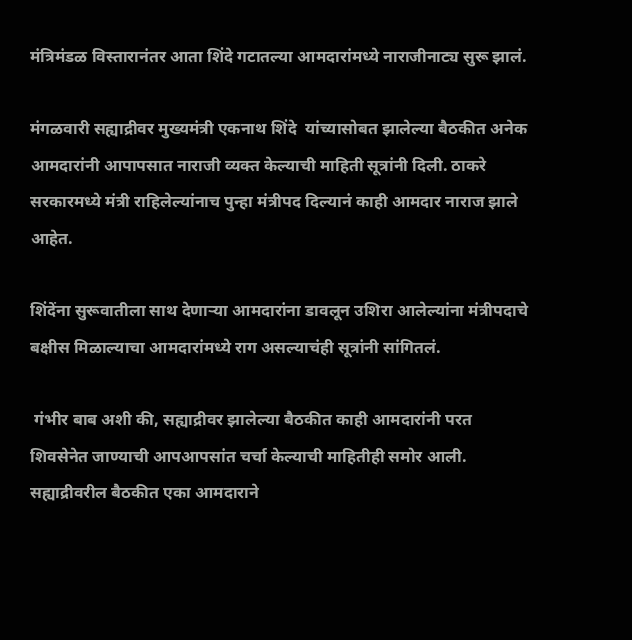मंत्रिमंडळ विस्तारानंतर आता शिंदे गटातल्या आमदारांमध्ये नाराजीनाट्य सुरू झालं.

मंगळवारी सह्याद्रीवर मुख्यमंत्री एकनाथ शिंदे  यांच्यासोबत झालेल्या बैठकीत अनेक आमदारांनी आपापसात नाराजी व्यक्त केल्याची माहिती सूत्रांनी दिली. ठाकरे सरकारमध्ये मंत्री राहिलेल्यांनाच पुन्हा मंत्रीपद दिल्यानं काही आमदार नाराज झाले आहेत.

शिंदेंना सुरूवातीला साथ देणाऱ्या आमदारांना डावलून उशिरा आलेल्यांना मंत्रीपदाचे बक्षीस मिळाल्याचा आमदारांमध्ये राग असल्याचंही सूत्रांनी सांगितलं.

 गंभीर बाब अशी की, सह्याद्रीवर झालेल्या बैठकीत काही आमदारांनी परत शिवसेनेत जाण्याची आपआपसांत चर्चा केल्याची माहितीही समोर आली. सह्याद्रीवरील बैठकीत एका आमदाराने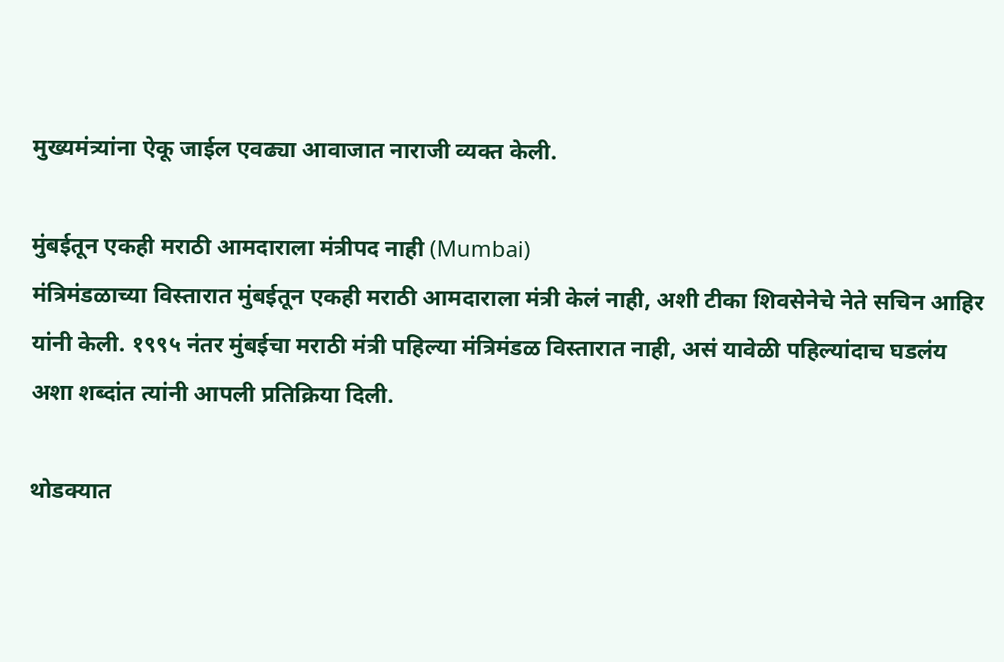मुख्यमंत्र्यांना ऐकू जाईल एवढ्या आवाजात नाराजी व्यक्त केली.

मुंबईतून एकही मराठी आमदाराला मंत्रीपद नाही (Mumbai)
मंत्रिमंडळाच्या विस्तारात मुंबईतून एकही मराठी आमदाराला मंत्री केलं नाही, अशी टीका शिवसेनेचे नेते सचिन आहिर यांनी केली. १९९५ नंतर मुंबईचा मराठी मंत्री पहिल्या मंत्रिमंडळ विस्तारात नाही, असं यावेळी पहिल्यांदाच घडलंय अशा शब्दांत त्यांनी आपली प्रतिक्रिया दिली.

थोडक्यात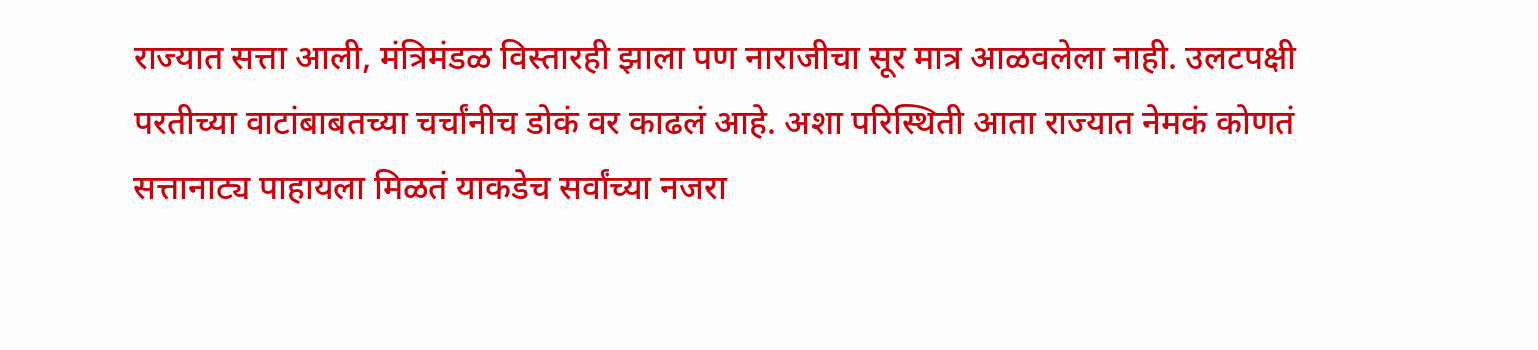राज्यात सत्ता आली, मंत्रिमंडळ विस्तारही झाला पण नाराजीचा सूर मात्र आळवलेला नाही. उलटपक्षी परतीच्या वाटांबाबतच्या चर्चांनीच डोकं वर काढलं आहे. अशा परिस्थिती आता राज्यात नेमकं कोणतं सत्तानाट्य पाहायला मिळतं याकडेच सर्वांच्या नजरा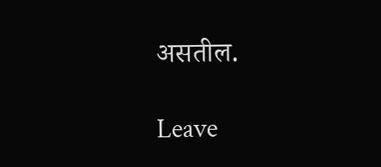असतील.

Leave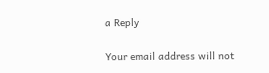a Reply

Your email address will not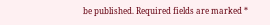be published. Required fields are marked *